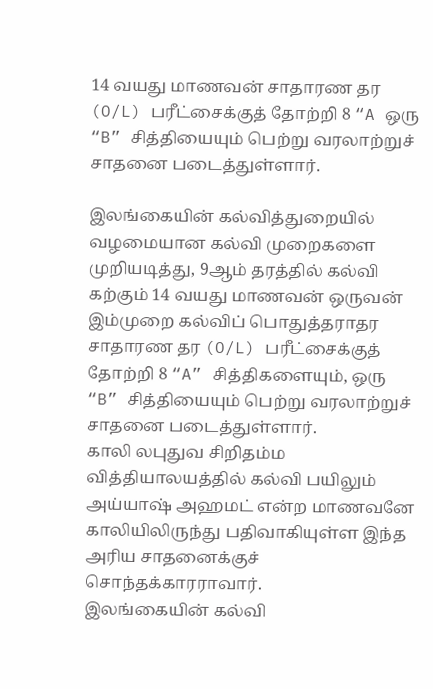14 வயது மாணவன் சாதாரண தர (O/L) பரீட்சைக்குத் தோற்றி 8 “A ஒரு “B” சித்தியையும் பெற்று வரலாற்றுச் சாதனை படைத்துள்ளார்.

இலங்கையின் கல்வித்துறையில் வழமையான கல்வி முறைகளை முறியடித்து, 9ஆம் தரத்தில் கல்வி கற்கும் 14 வயது மாணவன் ஒருவன் இம்முறை கல்விப் பொதுத்தராதர சாதாரண தர (O/L) பரீட்சைக்குத் தோற்றி 8 “A” சித்திகளையும், ஒரு “B” சித்தியையும் பெற்று வரலாற்றுச் சாதனை படைத்துள்ளார்.
காலி லபுதுவ சிறிதம்ம வித்தியாலயத்தில் கல்வி பயிலும் அய்யாஷ் அஹமட் என்ற மாணவனே காலியிலிருந்து பதிவாகியுள்ள இந்த அரிய சாதனைக்குச் சொந்தக்காரராவார்.
இலங்கையின் கல்வி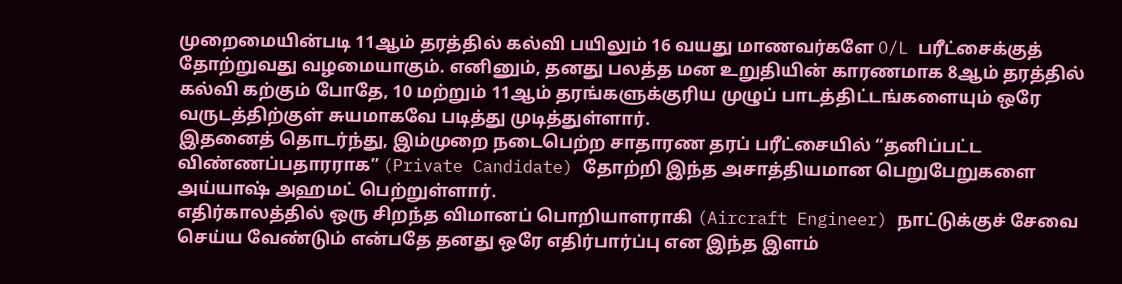முறைமையின்படி 11ஆம் தரத்தில் கல்வி பயிலும் 16 வயது மாணவர்களே O/L பரீட்சைக்குத் தோற்றுவது வழமையாகும். எனினும், தனது பலத்த மன உறுதியின் காரணமாக 8ஆம் தரத்தில் கல்வி கற்கும் போதே, 10 மற்றும் 11ஆம் தரங்களுக்குரிய முழுப் பாடத்திட்டங்களையும் ஒரே வருடத்திற்குள் சுயமாகவே படித்து முடித்துள்ளார்.
இதனைத் தொடர்ந்து, இம்முறை நடைபெற்ற சாதாரண தரப் பரீட்சையில் “தனிப்பட்ட விண்ணப்பதாரராக” (Private Candidate) தோற்றி இந்த அசாத்தியமான பெறுபேறுகளை அய்யாஷ் அஹமட் பெற்றுள்ளார்.
எதிர்காலத்தில் ஒரு சிறந்த விமானப் பொறியாளராகி (Aircraft Engineer) நாட்டுக்குச் சேவை செய்ய வேண்டும் என்பதே தனது ஒரே எதிர்பார்ப்பு என இந்த இளம்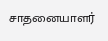சாதனையாளர்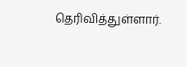தெரிவித்துள்ளார்.